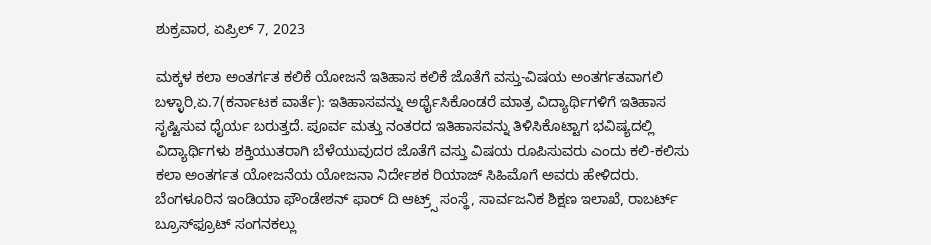ಶುಕ್ರವಾರ, ಏಪ್ರಿಲ್ 7, 2023

ಮಕ್ಕಳ ಕಲಾ ಅಂತರ್ಗತ ಕಲಿಕೆ ಯೋಜನೆ ಇತಿಹಾಸ ಕಲಿಕೆ ಜೊತೆಗೆ ವಸ್ತು-ವಿಷಯ ಅಂತರ್ಗತವಾಗಲಿ ಬಳ್ಳಾರಿ,ಏ.7(ಕರ್ನಾಟಕ ವಾರ್ತೆ): ಇತಿಹಾಸವನ್ನು ಅರ್ಥೈಸಿಕೊಂಡರೆ ಮಾತ್ರ ವಿದ್ಯಾರ್ಥಿಗಳಿಗೆ ಇತಿಹಾಸ ಸೃಷ್ಟಿಸುವ ಧೈರ್ಯ ಬರುತ್ತದೆ. ಪೂರ್ವ ಮತ್ತು ನಂತರದ ಇತಿಹಾಸವನ್ನು ತಿಳಿಸಿಕೊಟ್ಟಾಗ ಭವಿಷ್ಯದಲ್ಲಿ ವಿದ್ಯಾರ್ಥಿಗಳು ಶಕ್ತಿಯುತರಾಗಿ ಬೆಳೆಯುವುದರ ಜೊತೆಗೆ ವಸ್ತು ವಿಷಯ ರೂಪಿಸುವರು ಎಂದು ಕಲಿ-ಕಲಿಸು ಕಲಾ ಅಂತರ್ಗತ ಯೋಜನೆಯ ಯೋಜನಾ ನಿರ್ದೇಶಕ ರಿಯಾಜ್ ಸಿಹಿಮೊಗೆ ಅವರು ಹೇಳಿದರು. ಬೆಂಗಳೂರಿನ ಇಂಡಿಯಾ ಫೌಂಡೇಶನ್ ಫಾರ್ ದಿ ಆಟ್ರ್ಸ್ ಸಂಸ್ಥೆ, ಸಾರ್ವಜನಿಕ ಶಿಕ್ಷಣ ಇಲಾಖೆ, ರಾಬರ್ಟ್ ಬ್ರೂಸ್‍ಫ್ರೂಟ್ ಸಂಗನಕಲ್ಲು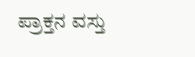ಪ್ರಾಕ್ತನ ವಸ್ತು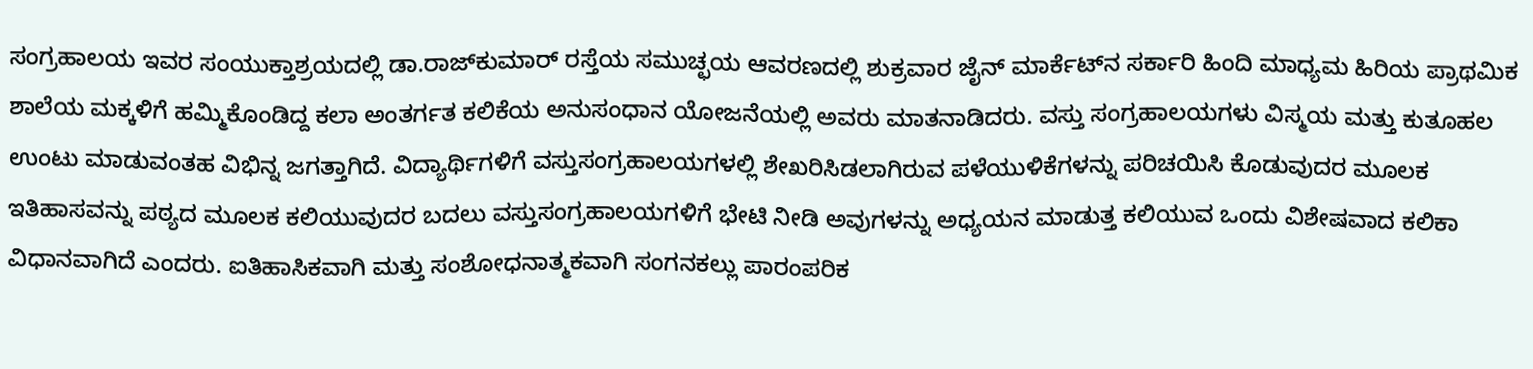ಸಂಗ್ರಹಾಲಯ ಇವರ ಸಂಯುಕ್ತಾಶ್ರಯದಲ್ಲಿ ಡಾ.ರಾಜ್‍ಕುಮಾರ್ ರಸ್ತೆಯ ಸಮುಚ್ಛಯ ಆವರಣದಲ್ಲಿ ಶುಕ್ರವಾರ ಜೈನ್ ಮಾರ್ಕೆಟ್‍ನ ಸರ್ಕಾರಿ ಹಿಂದಿ ಮಾಧ್ಯಮ ಹಿರಿಯ ಪ್ರಾಥಮಿಕ ಶಾಲೆಯ ಮಕ್ಕಳಿಗೆ ಹಮ್ಮಿಕೊಂಡಿದ್ದ ಕಲಾ ಅಂತರ್ಗತ ಕಲಿಕೆಯ ಅನುಸಂಧಾನ ಯೋಜನೆಯಲ್ಲಿ ಅವರು ಮಾತನಾಡಿದರು. ವಸ್ತು ಸಂಗ್ರಹಾಲಯಗಳು ವಿಸ್ಮಯ ಮತ್ತು ಕುತೂಹಲ ಉಂಟು ಮಾಡುವಂತಹ ವಿಭಿನ್ನ ಜಗತ್ತಾಗಿದೆ. ವಿದ್ಯಾರ್ಥಿಗಳಿಗೆ ವಸ್ತುಸಂಗ್ರಹಾಲಯಗಳಲ್ಲಿ ಶೇಖರಿಸಿಡಲಾಗಿರುವ ಪಳೆಯುಳಿಕೆಗಳನ್ನು ಪರಿಚಯಿಸಿ ಕೊಡುವುದರ ಮೂಲಕ ಇತಿಹಾಸವನ್ನು ಪಠ್ಯದ ಮೂಲಕ ಕಲಿಯುವುದರ ಬದಲು ವಸ್ತುಸಂಗ್ರಹಾಲಯಗಳಿಗೆ ಭೇಟಿ ನೀಡಿ ಅವುಗಳನ್ನು ಅಧ್ಯಯನ ಮಾಡುತ್ತ ಕಲಿಯುವ ಒಂದು ವಿಶೇಷವಾದ ಕಲಿಕಾ ವಿಧಾನವಾಗಿದೆ ಎಂದರು. ಐತಿಹಾಸಿಕವಾಗಿ ಮತ್ತು ಸಂಶೋಧನಾತ್ಮಕವಾಗಿ ಸಂಗನಕಲ್ಲು ಪಾರಂಪರಿಕ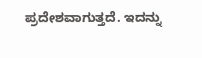ಪ್ರದೇಶವಾಗುತ್ತದೆ. ಇದನ್ನು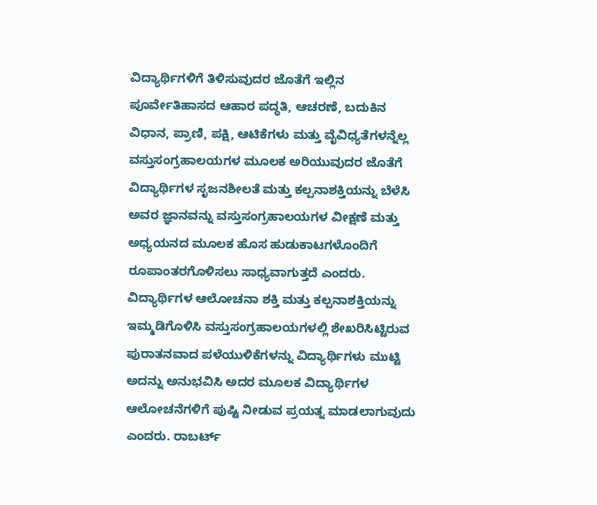ವಿದ್ಯಾರ್ಥಿಗಳಿಗೆ ತಿಳಿಸುವುದರ ಜೊತೆಗೆ ಇಲ್ಲಿನ ಪೂರ್ವೇತಿಹಾಸದ ಆಹಾರ ಪದ್ಧತಿ, ಆಚರಣೆ, ಬದುಕಿನ ವಿಧಾನ, ಪ್ರಾಣಿ, ಪಕ್ಷಿ, ಆಟಿಕೆಗಳು ಮತ್ತು ವೈವಿಧ್ಯತೆಗಳನ್ನೆಲ್ಲ ವಸ್ತುಸಂಗ್ರಹಾಲಯಗಳ ಮೂಲಕ ಅರಿಯುವುದರ ಜೊತೆಗೆ ವಿದ್ಯಾರ್ಥಿಗಳ ಸೃಜನಶೀಲತೆ ಮತ್ತು ಕಲ್ಪನಾಶಕ್ತಿಯನ್ನು ಬೆಳೆಸಿ ಅವರ ಜ್ಞಾನವನ್ನು ವಸ್ತುಸಂಗ್ರಹಾಲಯಗಳ ವೀಕ್ಷಣೆ ಮತ್ತು ಅಧ್ಯಯನದ ಮೂಲಕ ಹೊಸ ಹುಡುಕಾಟಗಳೊಂದಿಗೆ ರೂಪಾಂತರಗೊಳಿಸಲು ಸಾಧ್ಯವಾಗುತ್ತದೆ ಎಂದರು. ವಿದ್ಯಾರ್ಥಿಗಳ ಆಲೋಚನಾ ಶಕ್ತಿ ಮತ್ತು ಕಲ್ಪನಾಶಕ್ತಿಯನ್ನು ಇಮ್ಮಡಿಗೊಳಿಸಿ ವಸ್ತುಸಂಗ್ರಹಾಲಯಗಳಲ್ಲಿ ಶೇಖರಿಸಿಟ್ಟಿರುವ ಪುರಾತನವಾದ ಪಳೆಯುಳಿಕೆಗಳನ್ನು ವಿದ್ಯಾರ್ಥಿಗಳು ಮುಟ್ಟಿ ಅದನ್ನು ಅನುಭವಿಸಿ ಅದರ ಮೂಲಕ ವಿದ್ಯಾರ್ಥಿಗಳ ಆಲೋಚನೆಗಳಿಗೆ ಪುಷ್ಟಿ ನೀಡುವ ಪ್ರಯತ್ನ ಮಾಡಲಾಗುವುದು ಎಂದರು. ರಾಬರ್ಟ್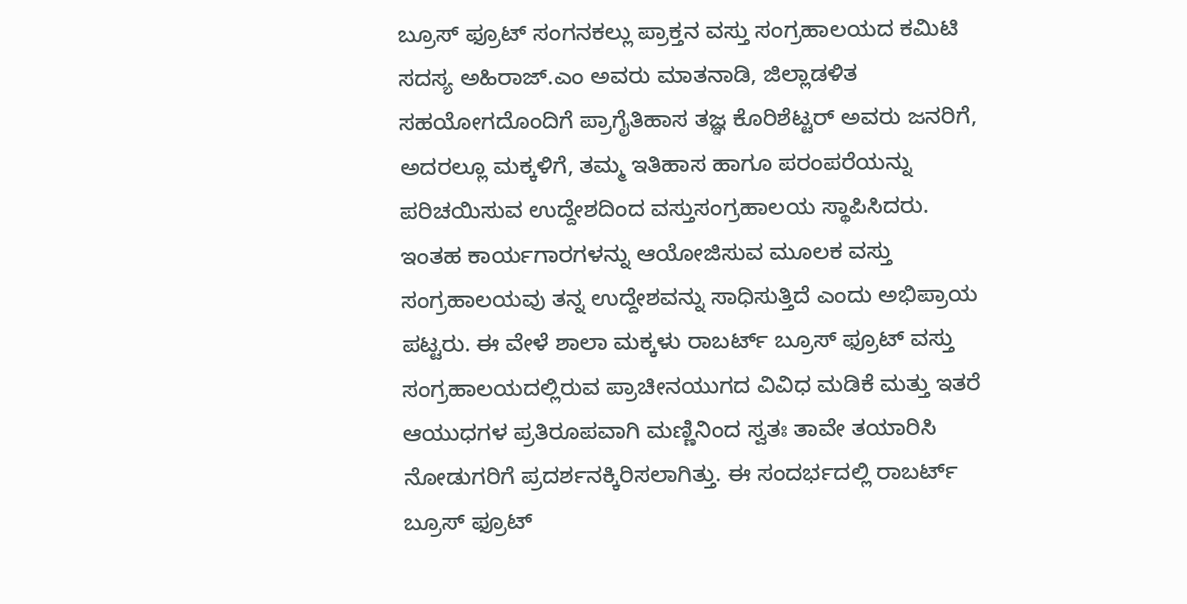ಬ್ರೂಸ್ ಫ್ರೂಟ್ ಸಂಗನಕಲ್ಲು ಪ್ರಾಕ್ತನ ವಸ್ತು ಸಂಗ್ರಹಾಲಯದ ಕಮಿಟಿ ಸದಸ್ಯ ಅಹಿರಾಜ್.ಎಂ ಅವರು ಮಾತನಾಡಿ, ಜಿಲ್ಲಾಡಳಿತ ಸಹಯೋಗದೊಂದಿಗೆ ಪ್ರಾಗೈತಿಹಾಸ ತಜ್ಞ ಕೊರಿಶೆಟ್ಟರ್ ಅವರು ಜನರಿಗೆ, ಅದರಲ್ಲೂ ಮಕ್ಕಳಿಗೆ, ತಮ್ಮ ಇತಿಹಾಸ ಹಾಗೂ ಪರಂಪರೆಯನ್ನು ಪರಿಚಯಿಸುವ ಉದ್ದೇಶದಿಂದ ವಸ್ತುಸಂಗ್ರಹಾಲಯ ಸ್ಥಾಪಿಸಿದರು. ಇಂತಹ ಕಾರ್ಯಗಾರಗಳನ್ನು ಆಯೋಜಿಸುವ ಮೂಲಕ ವಸ್ತು ಸಂಗ್ರಹಾಲಯವು ತನ್ನ ಉದ್ದೇಶವನ್ನು ಸಾಧಿಸುತ್ತಿದೆ ಎಂದು ಅಭಿಪ್ರಾಯ ಪಟ್ಟರು. ಈ ವೇಳೆ ಶಾಲಾ ಮಕ್ಕಳು ರಾಬರ್ಟ್ ಬ್ರೂಸ್ ಫ್ರೂಟ್ ವಸ್ತು ಸಂಗ್ರಹಾಲಯದಲ್ಲಿರುವ ಪ್ರಾಚೀನಯುಗದ ವಿವಿಧ ಮಡಿಕೆ ಮತ್ತು ಇತರೆ ಆಯುಧಗಳ ಪ್ರತಿರೂಪವಾಗಿ ಮಣ್ಣಿನಿಂದ ಸ್ವತಃ ತಾವೇ ತಯಾರಿಸಿ ನೋಡುಗರಿಗೆ ಪ್ರದರ್ಶನಕ್ಕಿರಿಸಲಾಗಿತ್ತು. ಈ ಸಂದರ್ಭದಲ್ಲಿ ರಾಬರ್ಟ್ ಬ್ರೂಸ್ ಫ್ರೂಟ್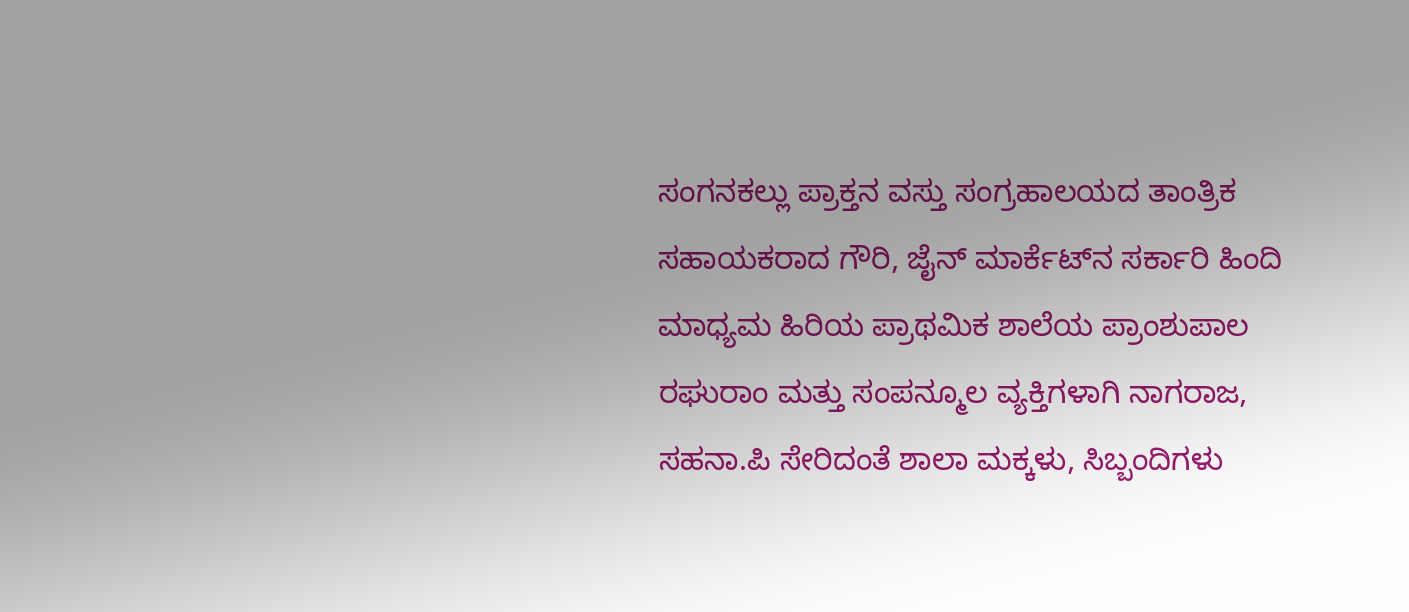ಸಂಗನಕಲ್ಲು ಪ್ರಾಕ್ತನ ವಸ್ತು ಸಂಗ್ರಹಾಲಯದ ತಾಂತ್ರಿಕ ಸಹಾಯಕರಾದ ಗೌರಿ, ಜೈನ್ ಮಾರ್ಕೆಟ್‍ನ ಸರ್ಕಾರಿ ಹಿಂದಿ ಮಾಧ್ಯಮ ಹಿರಿಯ ಪ್ರಾಥಮಿಕ ಶಾಲೆಯ ಪ್ರಾಂಶುಪಾಲ ರಘುರಾಂ ಮತ್ತು ಸಂಪನ್ಮೂಲ ವ್ಯಕ್ತಿಗಳಾಗಿ ನಾಗರಾಜ, ಸಹನಾ.ಪಿ ಸೇರಿದಂತೆ ಶಾಲಾ ಮಕ್ಕಳು, ಸಿಬ್ಬಂದಿಗಳು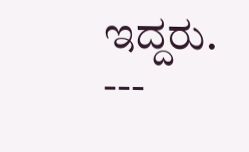ಇದ್ದರು. ---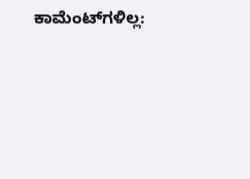ಕಾಮೆಂಟ್‌ಗಳಿಲ್ಲ: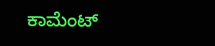ಕಾಮೆಂಟ್‌‌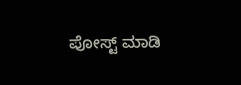ಪೋಸ್ಟ್‌ ಮಾಡಿ